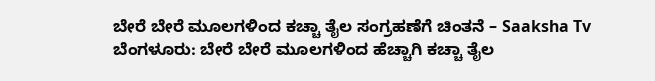ಬೇರೆ ಬೇರೆ ಮೂಲಗಳಿಂದ ಕಚ್ಚಾ ತೈಲ ಸಂಗ್ರಹಣೆಗೆ ಚಿಂತನೆ – Saaksha Tv
ಬೆಂಗಳೂರು: ಬೇರೆ ಬೇರೆ ಮೂಲಗಳಿಂದ ಹೆಚ್ಚಾಗಿ ಕಚ್ಚಾ ತೈಲ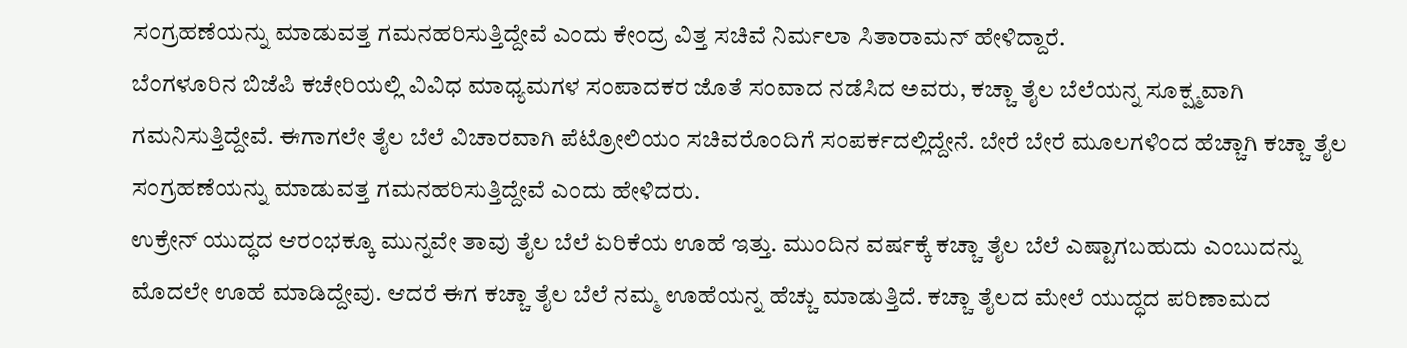ಸಂಗ್ರಹಣೆಯನ್ನು ಮಾಡುವತ್ತ ಗಮನಹರಿಸುತ್ತಿದ್ದೇವೆ ಎಂದು ಕೇಂದ್ರ ವಿತ್ತ ಸಚಿವೆ ನಿರ್ಮಲಾ ಸಿತಾರಾಮನ್ ಹೇಳಿದ್ದಾರೆ.
ಬೆಂಗಳೂರಿನ ಬಿಜೆಪಿ ಕಚೇರಿಯಲ್ಲಿ ವಿವಿಧ ಮಾಧ್ಯಮಗಳ ಸಂಪಾದಕರ ಜೊತೆ ಸಂವಾದ ನಡೆಸಿದ ಅವರು, ಕಚ್ಚಾ ತೈಲ ಬೆಲೆಯನ್ನ ಸೂಕ್ಷ್ಮವಾಗಿ ಗಮನಿಸುತ್ತಿದ್ದೇವೆ. ಈಗಾಗಲೇ ತೈಲ ಬೆಲೆ ವಿಚಾರವಾಗಿ ಪೆಟ್ರೋಲಿಯಂ ಸಚಿವರೊಂದಿಗೆ ಸಂಪರ್ಕದಲ್ಲಿದ್ದೇನೆ. ಬೇರೆ ಬೇರೆ ಮೂಲಗಳಿಂದ ಹೆಚ್ಚಾಗಿ ಕಚ್ಚಾ ತೈಲ ಸಂಗ್ರಹಣೆಯನ್ನು ಮಾಡುವತ್ತ ಗಮನಹರಿಸುತ್ತಿದ್ದೇವೆ ಎಂದು ಹೇಳಿದರು.
ಉಕ್ರೇನ್ ಯುದ್ಧದ ಆರಂಭಕ್ಕೂ ಮುನ್ನವೇ ತಾವು ತೈಲ ಬೆಲೆ ಏರಿಕೆಯ ಊಹೆ ಇತ್ತು. ಮುಂದಿನ ವರ್ಷಕ್ಕೆ ಕಚ್ಚಾ ತೈಲ ಬೆಲೆ ಎಷ್ಟಾಗಬಹುದು ಎಂಬುದನ್ನು ಮೊದಲೇ ಊಹೆ ಮಾಡಿದ್ದೇವು. ಆದರೆ ಈಗ ಕಚ್ಚಾ ತೈಲ ಬೆಲೆ ನಮ್ಮ ಊಹೆಯನ್ನ ಹೆಚ್ಚು ಮಾಡುತ್ತಿದೆ. ಕಚ್ಚಾ ತೈಲದ ಮೇಲೆ ಯುದ್ಧದ ಪರಿಣಾಮದ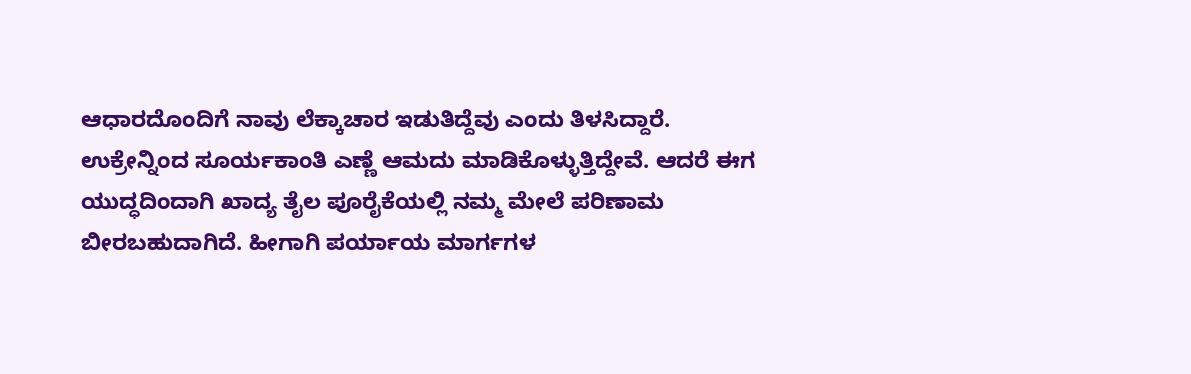ಆಧಾರದೊಂದಿಗೆ ನಾವು ಲೆಕ್ಕಾಚಾರ ಇಡುತಿದ್ದೆವು ಎಂದು ತಿಳಸಿದ್ದಾರೆ.
ಉಕ್ರೇನ್ನಿಂದ ಸೂರ್ಯಕಾಂತಿ ಎಣ್ಣೆ ಆಮದು ಮಾಡಿಕೊಳ್ಳುತ್ತಿದ್ದೇವೆ. ಆದರೆ ಈಗ ಯುದ್ಧದಿಂದಾಗಿ ಖಾದ್ಯ ತೈಲ ಪೂರೈಕೆಯಲ್ಲಿ ನಮ್ಮ ಮೇಲೆ ಪರಿಣಾಮ ಬೀರಬಹುದಾಗಿದೆ. ಹೀಗಾಗಿ ಪರ್ಯಾಯ ಮಾರ್ಗಗಳ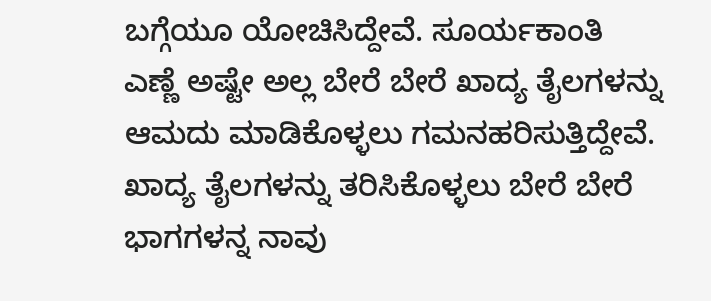ಬಗ್ಗೆಯೂ ಯೋಚಿಸಿದ್ದೇವೆ. ಸೂರ್ಯಕಾಂತಿ ಎಣ್ಣೆ ಅಷ್ಟೇ ಅಲ್ಲ ಬೇರೆ ಬೇರೆ ಖಾದ್ಯ ತೈಲಗಳನ್ನು ಆಮದು ಮಾಡಿಕೊಳ್ಳಲು ಗಮನಹರಿಸುತ್ತಿದ್ದೇವೆ. ಖಾದ್ಯ ತೈಲಗಳನ್ನು ತರಿಸಿಕೊಳ್ಳಲು ಬೇರೆ ಬೇರೆ ಭಾಗಗಳನ್ನ ನಾವು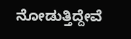ನೋಡುತ್ತಿದ್ದೇವೆ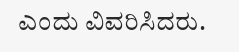ಎಂದು ವಿವರಿಸಿದರು.